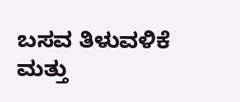ಬಸವ ತಿಳುವಳಿಕೆ ಮತ್ತು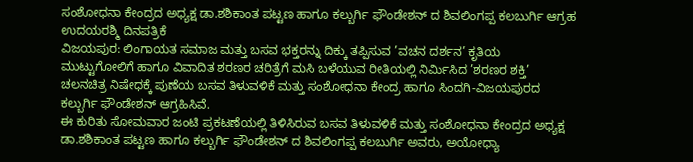ಸಂಶೋಧನಾ ಕೇಂದ್ರದ ಅಧ್ಯಕ್ಷ ಡಾ.ಶಶಿಕಾಂತ ಪಟ್ಟಣ ಹಾಗೂ ಕಲ್ಬುರ್ಗಿ ಫೌಂಡೇಶನ್ ದ ಶಿವಲಿಂಗಪ್ಪ ಕಲಬುರ್ಗಿ ಆಗ್ರಹ
ಉದಯರಶ್ಮಿ ದಿನಪತ್ರಿಕೆ
ವಿಜಯಪುರ: ಲಿಂಗಾಯತ ಸಮಾಜ ಮತ್ತು ಬಸವ ಭಕ್ತರನ್ನು ದಿಕ್ಕು ತಪ್ಪಿಸುವ ’ವಚನ ದರ್ಶನ’ ಕೃತಿಯ ಮುಟ್ಟುಗೋಲಿಗೆ ಹಾಗೂ ವಿವಾದಿತ ಶರಣರ ಚರಿತ್ರೆಗೆ ಮಸಿ ಬಳೆಯುವ ರೀತಿಯಲ್ಲಿ ನಿರ್ಮಿಸಿದ ’ಶರಣರ ಶಕ್ತಿ’ ಚಲನಚಿತ್ರ ನಿಷೇಧಕ್ಕೆ ಪುಣೆಯ ಬಸವ ತಿಳುವಳಿಕೆ ಮತ್ತು ಸಂಶೋಧನಾ ಕೇಂದ್ರ ಹಾಗೂ ಸಿಂದಗಿ-ವಿಜಯಪುರದ ಕಲ್ಬುರ್ಗಿ ಫೌಂಡೇಶನ್ ಆಗ್ರಹಿಸಿವೆ.
ಈ ಕುರಿತು ಸೋಮವಾರ ಜಂಟಿ ಪ್ರಕಟಣೆಯಲ್ಲಿ ತಿಳಿಸಿರುವ ಬಸವ ತಿಳುವಳಿಕೆ ಮತ್ತು ಸಂಶೋಧನಾ ಕೇಂದ್ರದ ಅಧ್ಯಕ್ಷ ಡಾ.ಶಶಿಕಾಂತ ಪಟ್ಟಣ ಹಾಗೂ ಕಲ್ಬುರ್ಗಿ ಫೌಂಡೇಶನ್ ದ ಶಿವಲಿಂಗಪ್ಪ ಕಲಬುರ್ಗಿ ಅವರು, ಅಯೋಧ್ಯಾ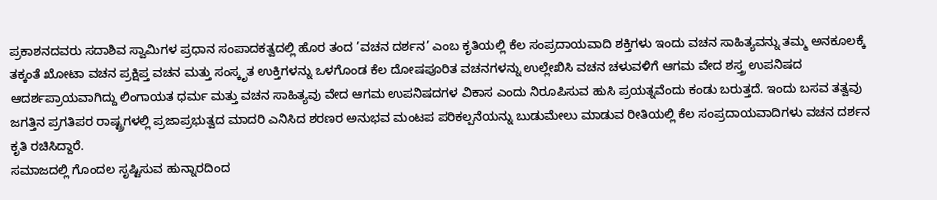ಪ್ರಕಾಶನದವರು ಸದಾಶಿವ ಸ್ವಾಮಿಗಳ ಪ್ರಧಾನ ಸಂಪಾದಕತ್ವದಲ್ಲಿ ಹೊರ ತಂದ ’ವಚನ ದರ್ಶನ’ ಎಂಬ ಕೃತಿಯಲ್ಲಿ ಕೆಲ ಸಂಪ್ರದಾಯವಾದಿ ಶಕ್ತಿಗಳು ಇಂದು ವಚನ ಸಾಹಿತ್ಯವನ್ನು ತಮ್ಮ ಅನಕೂಲಕ್ಕೆ ತಕ್ಕಂತೆ ಖೋಟಾ ವಚನ ಪ್ರಕ್ಷಿಪ್ತ ವಚನ ಮತ್ತು ಸಂಸ್ಕೃತ ಉಕ್ತಿಗಳನ್ನು ಒಳಗೊಂಡ ಕೆಲ ದೋಷಪೂರಿತ ವಚನಗಳನ್ನು ಉಲ್ಲೇಖಿಸಿ ವಚನ ಚಳುವಳಿಗೆ ಆಗಮ ವೇದ ಶಸ್ತ್ರ ಉಪನಿಷದ ಆದರ್ಶಪ್ರಾಯವಾಗಿದ್ದು ಲಿಂಗಾಯತ ಧರ್ಮ ಮತ್ತು ವಚನ ಸಾಹಿತ್ಯವು ವೇದ ಆಗಮ ಉಪನಿಷದಗಳ ವಿಕಾಸ ಎಂದು ನಿರೂಪಿಸುವ ಹುಸಿ ಪ್ರಯತ್ನವೆಂದು ಕಂಡು ಬರುತ್ತದೆ. ಇಂದು ಬಸವ ತತ್ವವು ಜಗತ್ತಿನ ಪ್ರಗತಿಪರ ರಾಷ್ಟ್ರಗಳಲ್ಲಿ ಪ್ರಜಾಪ್ರಭುತ್ವದ ಮಾದರಿ ಎನಿಸಿದ ಶರಣರ ಅನುಭವ ಮಂಟಪ ಪರಿಕಲ್ಪನೆಯನ್ನು ಬುಡುಮೇಲು ಮಾಡುವ ರೀತಿಯಲ್ಲಿ ಕೆಲ ಸಂಪ್ರದಾಯವಾದಿಗಳು ವಚನ ದರ್ಶನ ಕೃತಿ ರಚಿಸಿದ್ದಾರೆ.
ಸಮಾಜದಲ್ಲಿ ಗೊಂದಲ ಸೃಷ್ಟಿಸುವ ಹುನ್ನಾರದಿಂದ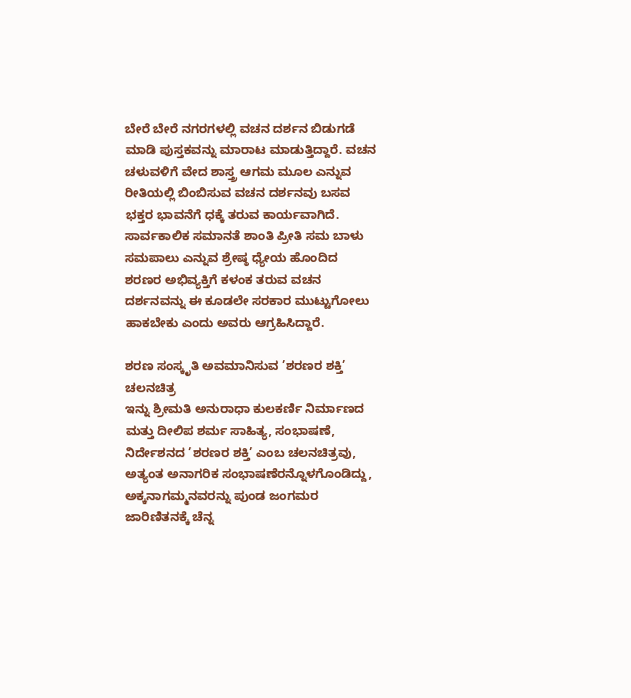ಬೇರೆ ಬೇರೆ ನಗರಗಳಲ್ಲಿ ವಚನ ದರ್ಶನ ಬಿಡುಗಡೆ ಮಾಡಿ ಪುಸ್ತಕವನ್ನು ಮಾರಾಟ ಮಾಡುತ್ತಿದ್ದಾರೆ. ವಚನ ಚಳುವಳಿಗೆ ವೇದ ಶಾಸ್ತ್ರ ಆಗಮ ಮೂಲ ಎನ್ನುವ ರೀತಿಯಲ್ಲಿ ಬಿಂಬಿಸುವ ವಚನ ದರ್ಶನವು ಬಸವ ಭಕ್ತರ ಭಾವನೆಗೆ ಧಕ್ಕೆ ತರುವ ಕಾರ್ಯವಾಗಿದೆ. ಸಾರ್ವಕಾಲಿಕ ಸಮಾನತೆ ಶಾಂತಿ ಪ್ರೀತಿ ಸಮ ಬಾಳು ಸಮಪಾಲು ಎನ್ನುವ ಶ್ರೇಷ್ಠ ಧ್ಯೇಯ ಹೊಂದಿದ ಶರಣರ ಅಭಿವ್ಯಕ್ತಿಗೆ ಕಳಂಕ ತರುವ ವಚನ ದರ್ಶನವನ್ನು ಈ ಕೂಡಲೇ ಸರಕಾರ ಮುಟ್ಟುಗೋಲು ಹಾಕಬೇಕು ಎಂದು ಅವರು ಆಗ್ರಹಿಸಿದ್ದಾರೆ.

ಶರಣ ಸಂಸ್ಕೃತಿ ಅವಮಾನಿಸುವ ’ಶರಣರ ಶಕ್ತಿ’ ಚಲನಚಿತ್ರ
ಇನ್ನು ಶ್ರೀಮತಿ ಅನುರಾಧಾ ಕುಲಕರ್ಣಿ ನಿರ್ಮಾಣದ ಮತ್ತು ದೀಲಿಪ ಶರ್ಮ ಸಾಹಿತ್ಯ, ಸಂಭಾಷಣೆ, ನಿರ್ದೇಶನದ ’ಶರಣರ ಶಕ್ತಿ’ ಎಂಬ ಚಲನಚಿತ್ರವು, ಅತ್ಯಂತ ಅನಾಗರಿಕ ಸಂಭಾಷಣೆರನ್ನೊಳಗೊಂಡಿದ್ದು, ಅಕ್ಕನಾಗಮ್ಮನವರನ್ನು ಪುಂಡ ಜಂಗಮರ ಜಾರಿಣಿತನಕ್ಕೆ ಚೆನ್ನ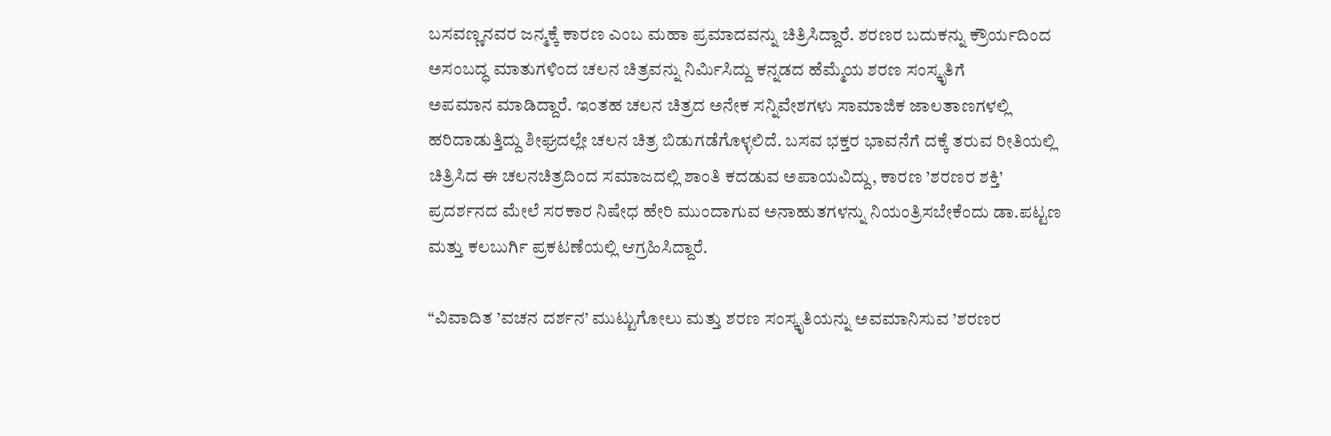ಬಸವಣ್ಣನವರ ಜನ್ಮಕ್ಕೆ ಕಾರಣ ಎಂಬ ಮಹಾ ಪ್ರಮಾದವನ್ನು ಚಿತ್ರಿಸಿದ್ದಾರೆ. ಶರಣರ ಬದುಕನ್ನು ಕ್ರೌರ್ಯದಿಂದ ಅಸಂಬದ್ಧ ಮಾತುಗಳಿಂದ ಚಲನ ಚಿತ್ರವನ್ನು ನಿರ್ಮಿಸಿದ್ದು ಕನ್ನಡದ ಹೆಮ್ಮೆಯ ಶರಣ ಸಂಸ್ಕೃತಿಗೆ
ಅಪಮಾನ ಮಾಡಿದ್ದಾರೆ. ಇಂತಹ ಚಲನ ಚಿತ್ರದ ಅನೇಕ ಸನ್ನಿವೇಶಗಳು ಸಾಮಾಜಿಕ ಜಾಲತಾಣಗಳಲ್ಲಿ ಹರಿದಾಡುತ್ತಿದ್ದು ಶೀಘ್ರದಲ್ಲೇ ಚಲನ ಚಿತ್ರ ಬಿಡುಗಡೆಗೊಳ್ಳಲಿದೆ. ಬಸವ ಭಕ್ತರ ಭಾವನೆಗೆ ದಕ್ಕೆ ತರುವ ರೀತಿಯಲ್ಲಿ ಚಿತ್ರಿಸಿದ ಈ ಚಲನಚಿತ್ರದಿಂದ ಸಮಾಜದಲ್ಲಿ ಶಾಂತಿ ಕದಡುವ ಅಪಾಯವಿದ್ದು, ಕಾರಣ ’ಶರಣರ ಶಕ್ತಿ’ ಪ್ರದರ್ಶನದ ಮೇಲೆ ಸರಕಾರ ನಿಷೇಧ ಹೇರಿ ಮುಂದಾಗುವ ಅನಾಹುತಗಳನ್ನು ನಿಯಂತ್ರಿಸಬೇಕೆಂದು ಡಾ.ಪಟ್ಟಣ ಮತ್ತು ಕಲಬುರ್ಗಿ ಪ್ರಕಟಣೆಯಲ್ಲಿ ಆಗ್ರಹಿಸಿದ್ದಾರೆ.

“ವಿವಾದಿತ ’ವಚನ ದರ್ಶನ’ ಮುಟ್ಟುಗೋಲು ಮತ್ತು ಶರಣ ಸಂಸ್ಕೃತಿಯನ್ನು ಅವಮಾನಿಸುವ ’ಶರಣರ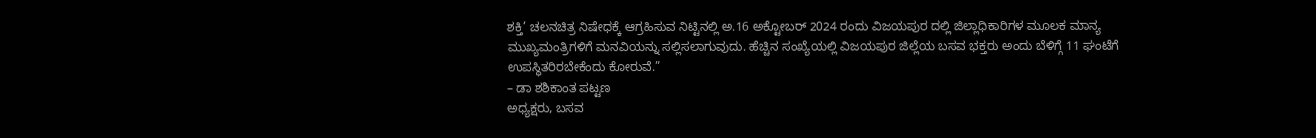ಶಕ್ತಿ’ ಚಲನಚಿತ್ರ ನಿಷೇಧಕ್ಕೆ ಆಗ್ರಹಿಸುವ ನಿಟ್ಟಿನಲ್ಲಿ ಅ.16 ಅಕ್ಟೋಬರ್ 2024 ರಂದು ವಿಜಯಪುರ ದಲ್ಲಿ ಜಿಲ್ಲಾಧಿಕಾರಿಗಳ ಮೂಲಕ ಮಾನ್ಯ ಮುಖ್ಯಮಂತ್ರಿಗಳಿಗೆ ಮನವಿಯನ್ನು ಸಲ್ಲಿಸಲಾಗುವುದು. ಹೆಚ್ಚಿನ ಸಂಖ್ಯೆಯಲ್ಲಿ ವಿಜಯಪುರ ಜಿಲ್ಲೆಯ ಬಸವ ಭಕ್ತರು ಅಂದು ಬೆಳಿಗ್ಗೆ 11 ಘಂಟೆಗೆ ಉಪಸ್ಥಿತರಿರಬೇಕೆಂದು ಕೋರುವೆ.”
– ಡಾ ಶಶಿಕಾಂತ ಪಟ್ಟಣ
ಅಧ್ಯಕ್ಷರು, ಬಸವ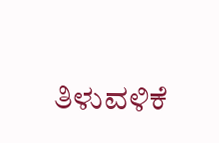ತಿಳುವಳಿಕೆ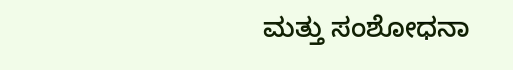ಮತ್ತು ಸಂಶೋಧನಾ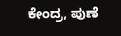ಕೇಂದ್ರ, ಪುಣೆ